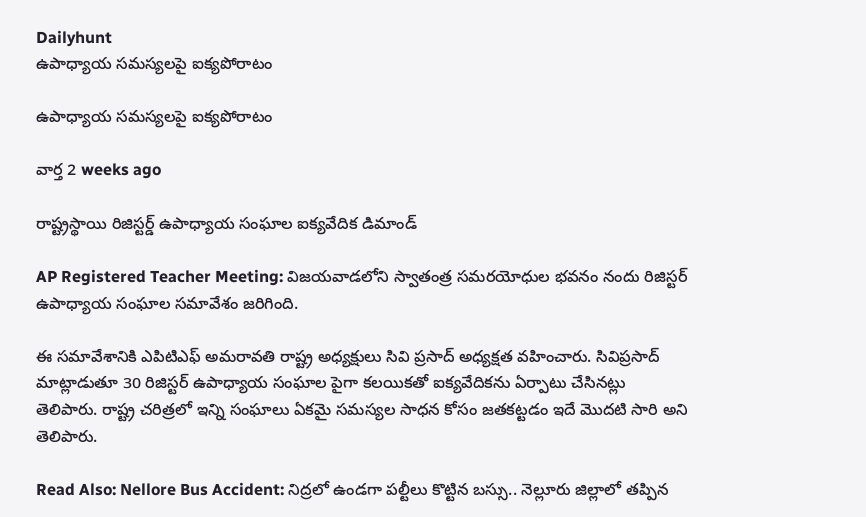Dailyhunt
ఉపాధ్యాయ సమస్యలపై ఐక్యపోరాటం

ఉపాధ్యాయ సమస్యలపై ఐక్యపోరాటం

వార్త 2 weeks ago

రాష్ట్రస్థాయి రిజిస్టర్డ్ ఉపాధ్యాయ సంఘాల ఐక్యవేదిక డిమాండ్

AP Registered Teacher Meeting: విజయవాడలోని స్వాతంత్ర సమరయోధుల భవనం నందు రిజిస్టర్ ఉపాధ్యాయ సంఘాల సమావేశం జరిగింది.

ఈ సమావేశానికి ఎపిటిఎఫ్ అమరావతి రాష్ట్ర అధ్యక్షులు సివి ప్రసాద్ అధ్యక్షత వహించారు. సివిప్రసాద్ మాట్లాడుతూ 30 రిజిస్టర్ ఉపాధ్యాయ సంఘాల పైగా కలయికతో ఐక్యవేదికను ఏర్పాటు చేసినట్లు తెలిపారు. రాష్ట్ర చరిత్రలో ఇన్ని సంఘాలు ఏకమై సమస్యల సాధన కోసం జతకట్టడం ఇదే మొదటి సారి అని తెలిపారు.

Read Also: Nellore Bus Accident: నిద్రలో ఉండగా పల్టీలు కొట్టిన బస్సు.. నెల్లూరు జిల్లాలో తప్పిన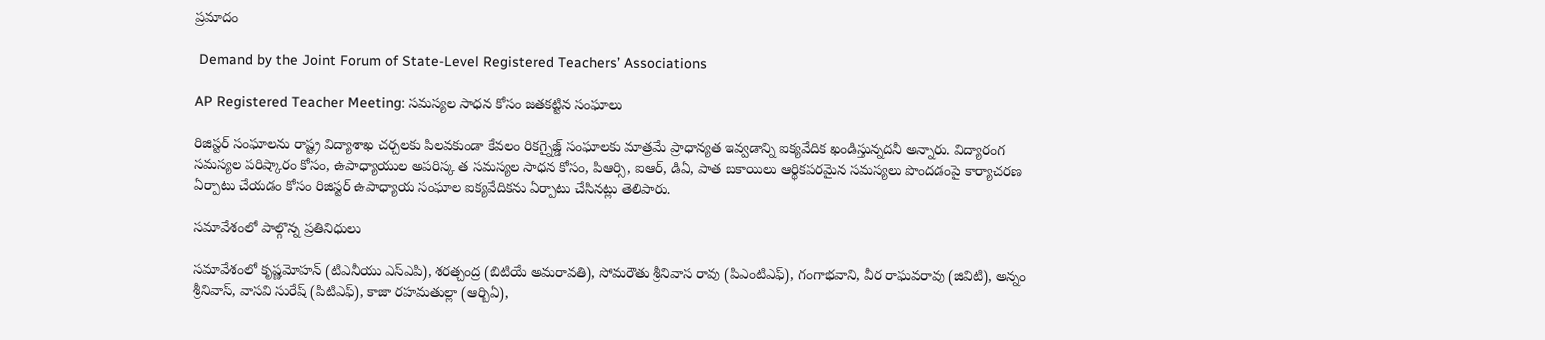ప్రమాదం

 Demand by the Joint Forum of State-Level Registered Teachers’ Associations

AP Registered Teacher Meeting: సమస్యల సాధన కోసం జతకట్టిన సంఘాలు

రిజిస్టర్ సంఘాలను రాష్ట్ర విద్యాశాఖ చర్చలకు పిలవకుండా కేవలం రికగ్నైజ్డ్ సంఘాలకు మాత్రమే ప్రాధాన్యత ఇవ్వడాన్ని ఐక్యవేదిక ఖండిస్తున్నదనీ అన్నారు. విద్యారంగ సమస్యల పరిష్కారం కోసం, ఉపాధ్యాయుల అపరిస్క త సమస్యల సాధన కోసం, పిఆర్సి, ఐఆర్, డిఏ, పాత బకాయిలు ఆర్థికపరమైన సమస్యలు పొందడంపై కార్యాచరణ ఏర్పాటు చేయడం కోసం రిజిస్టర్ ఉపాధ్యాయ సంఘాల ఐక్యవేదికను ఏర్పాటు చేసినట్లు తెలిపారు.

సమావేశంలో పాల్గొన్న ప్రతినిధులు

సమావేశంలో కృష్ణమోహన్ (టిఎనీయు ఎస్ఎపి), శరత్చంద్ర (బిటియే అమరావతి), సోమరౌతు శ్రీనివాస రావు (పిఎంటిఎఫ్), గంగాభవాని, వీర రాఘవరావు (జివిటి), అన్నం శ్రీనివాస్, వాసవి సురేష్ (పిటిఎఫ్), కాజా రహమతుల్లా (ఆర్బిఏ),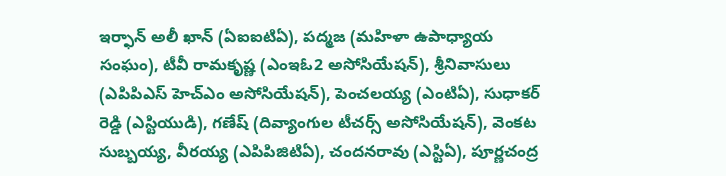ఇర్ఫాన్ అలీ ఖాన్ (ఏఐఐటిఏ), పద్మజ (మహిళా ఉపాధ్యాయ సంఘం), టీవీ రామకృష్ణ (ఎంఇఓ2 అసోసియేషన్), శ్రీనివాసులు (ఎపిపిఎస్ హెచ్ఎం అసోసియేషన్), పెంచలయ్య (ఎంటిఏ), సుధాకర్ రెడ్డి (ఎస్టియుడి), గణేష్ (దివ్యాంగుల టీచర్స్ అసోసియేషన్), వెంకట సుబ్బయ్య, వీరయ్య (ఎపిపిజిటిఏ), చందనరావు (ఎస్టిఏ), పూర్ణచంద్ర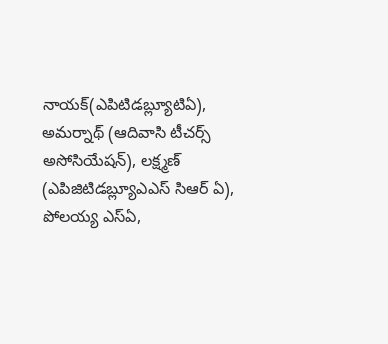నాయక్(ఎపిటిడబ్ల్యూటిఏ), అమర్నాథ్ (ఆదివాసి టీచర్స్ అసోసియేషన్), లక్ష్మణ్ (ఎపిజిటిడబ్ల్యూఎఎస్ సిఆర్ ఏ), పోలయ్య ఎస్ఏ,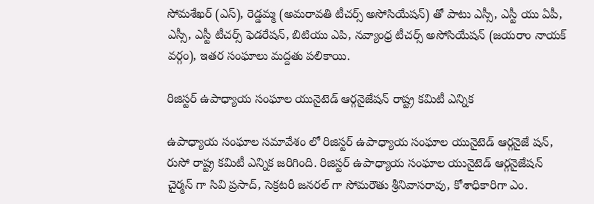సోమశేఖర్ (ఎస్), రెడ్డమ్మ (అమరావతి టీచర్స్ అసోసియేషన్) తో పాటు ఎస్సీ, ఎస్టీ యు ఏపీ, ఎస్సీ, ఎస్టీ టీచర్స్ ఫెడరేషన్, బిటియు ఎపి, నవ్యాంధ్ర టీచర్స్ అసోసియేషన్ (జయరాం నాయక్ వర్గం), ఇతర సంఘాలు మద్దతు పలికాయి.

రిజిస్టర్ ఉపాధ్యాయ సంఘాల యునైటెడ్ ఆర్గనైజేషన్ రాష్ట్ర కమిటీ ఎన్నిక

ఉపాధ్యాయ సంఘాల సమావేశం లో రిజిస్టర్ ఉపాధ్యాయ సంఘాల యునైటెడ్ ఆర్గనైజే షన్, రుసో రాష్ట్ర కమిటీ ఎన్నిక జరిగింది. రిజిస్టర్ ఉపాధ్యాయ సంఘాల యునైటెడ్ ఆర్గనైజేషన్ చైర్మన్ గా సివి ప్రసాద్, సెక్రటరీ జనరల్ గా సోమరౌతు శ్రీనివాసరావు, కోశాధికారిగా ఎం.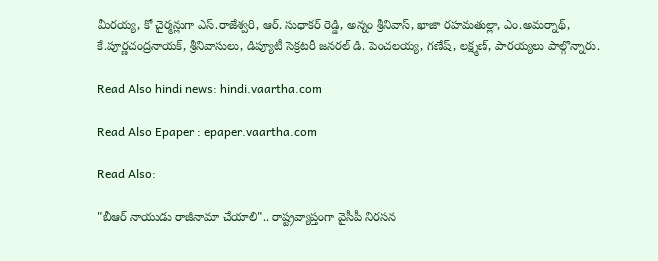మీరయ్య, కో చైర్మన్లుగా ఎస్.రాజేశ్వరి, ఆర్. సుధాకర్ రెడ్డి, అన్నం శ్రీనివాస్, ఖాజా రహమతుల్లా, ఎం.అమర్నాథ్, కే.పూర్ణచంద్రనాయక్, శ్రీనివాసులు, డిప్యూటీ సెక్రటరీ జనరల్ డి. పెంచలయ్య, గణేష్, లక్ష్మణ్, పారయ్యలు పాల్గొన్నారు.

Read Also hindi news: hindi.vaartha.com

Read Also Epaper : epaper.vaartha.com

Read Also:

"బీఆర్ నాయుడు రాజీనామా చేయాలి".. రాష్ట్రవ్యాప్తంగా వైసీపీ నిరసన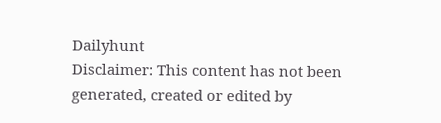Dailyhunt
Disclaimer: This content has not been generated, created or edited by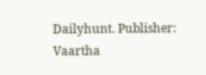Dailyhunt. Publisher: Vaartha